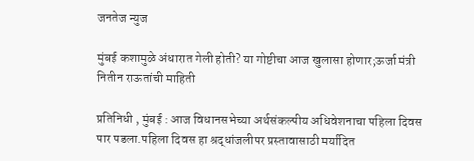जनतेज न्युज

मुंबई कशामुळे अंधारात गेली होती? या गोष्टीचा आज खुलासा होणार;ऊर्जा मंत्री नितीन राऊतांची माहिती

प्रतिनिधी , मुंबई : आज विधानसभेच्या अर्थसंकल्पीय अधिवेशनाचा पहिला दिवस पार पडला.पहिला दिवस हा श्रद्धांजलीपर प्रस्तावासाठी मर्यादित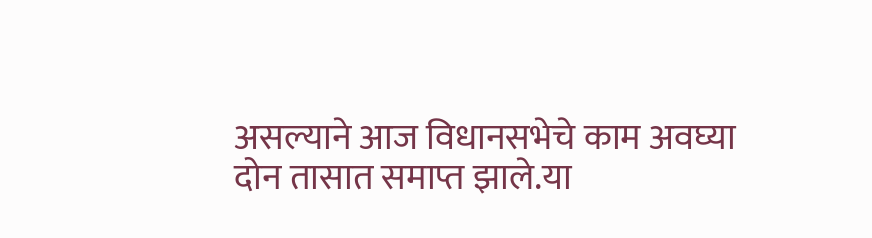असल्याने आज विधानसभेचे काम अवघ्या दोन तासात समाप्त झाले.या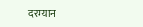दरम्यान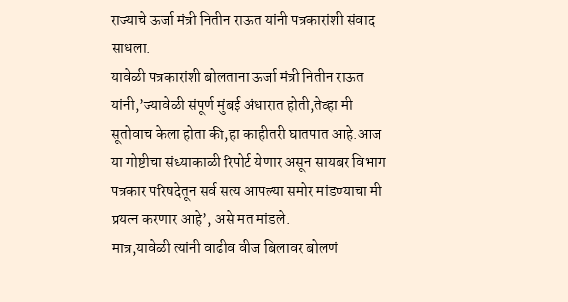राज्याचे ऊर्जा मंत्री नितीन राऊत यांनी पत्रकारांशी संवाद साधला.
यावेळी पत्रकारांशी बोलताना ऊर्जा मंत्री नितीन राऊत यांनी,’ज्यावेळी संपूर्ण मुंबई अंधारात होती,तेव्हा मी सूतोवाच केला होता की,हा काहीतरी घातपात आहे.आज या गोष्टीचा संध्याकाळी रिपोर्ट येणार असून सायबर विभाग पत्रकार परिषदेतून सर्व सत्य आपल्या समोर मांडण्याचा मी प्रयत्न करणार आहे’, असे मत मांडले.
मात्र,यावेळी त्यांनी वाढीव वीज बिलावर बोलणं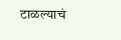टाळल्याचं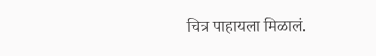चित्र पाहायला मिळालं.